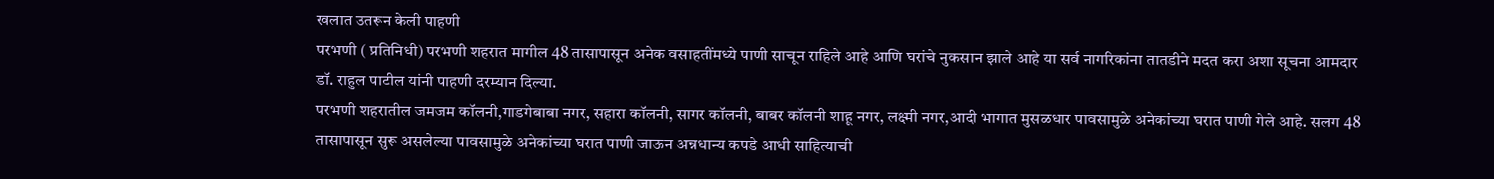खलात उतरून केली पाहणी
परभणी ( प्रतिनिधी) परभणी शहरात मागील 48 तासापासून अनेक वसाहतींमध्ये पाणी साचून राहिले आहे आणि घरांचे नुकसान झाले आहे या सर्व नागरिकांना तातडीने मदत करा अशा सूचना आमदार डॉ. राहुल पाटील यांनी पाहणी दरम्यान दिल्या.
परभणी शहरातील जमजम कॉलनी,गाडगेबाबा नगर, सहारा कॉलनी, सागर कॉलनी, बाबर कॉलनी शाहू नगर, लक्ष्मी नगर,आदी भागात मुसळधार पावसामुळे अनेकांच्या घरात पाणी गेले आहे. सलग 48 तासापासून सुरू असलेल्या पावसामुळे अनेकांच्या घरात पाणी जाऊन अन्नधान्य कपडे आधी साहित्याची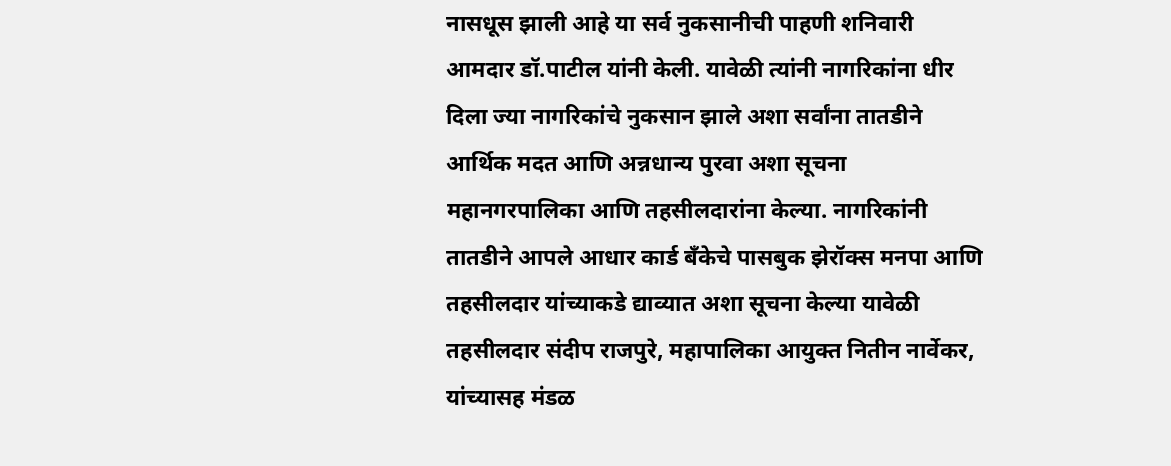नासधूस झाली आहे या सर्व नुकसानीची पाहणी शनिवारी आमदार डॉ.पाटील यांनी केली. यावेळी त्यांनी नागरिकांना धीर दिला ज्या नागरिकांचे नुकसान झाले अशा सर्वांना तातडीने आर्थिक मदत आणि अन्नधान्य पुरवा अशा सूचना महानगरपालिका आणि तहसीलदारांना केल्या. नागरिकांनी तातडीने आपले आधार कार्ड बँकेचे पासबुक झेरॉक्स मनपा आणि तहसीलदार यांच्याकडे द्याव्यात अशा सूचना केल्या यावेळी तहसीलदार संदीप राजपुरे, महापालिका आयुक्त नितीन नार्वेकर, यांच्यासह मंडळ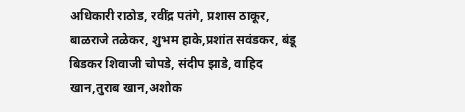अधिकारी राठोड, रवींद्र पतंगे, प्रशास ठाकूर, बाळराजे तळेकर, शुभम हाके,प्रशांत सवंडकर, बंडू बिडकर शिवाजी चोपडे, संदीप झाडे, वाहिद खान,तुराब खान,अशोक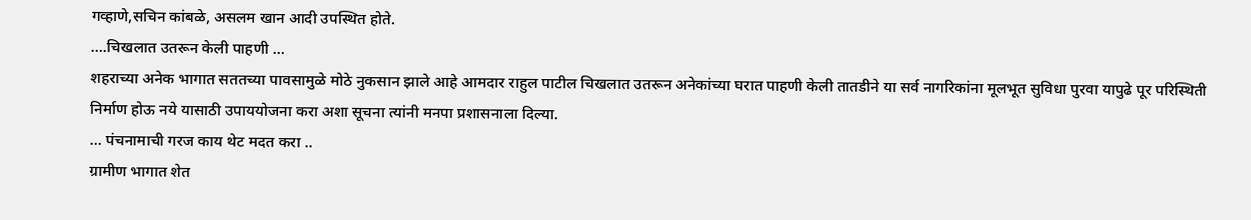गव्हाणे,सचिन कांबळे, असलम खान आदी उपस्थित होते.
….चिखलात उतरून केली पाहणी …
शहराच्या अनेक भागात सततच्या पावसामुळे मोठे नुकसान झाले आहे आमदार राहुल पाटील चिखलात उतरून अनेकांच्या घरात पाहणी केली तातडीने या सर्व नागरिकांना मूलभूत सुविधा पुरवा यापुढे पूर परिस्थिती निर्माण होऊ नये यासाठी उपाययोजना करा अशा सूचना त्यांनी मनपा प्रशासनाला दिल्या.
… पंचनामाची गरज काय थेट मदत करा ..
ग्रामीण भागात शेत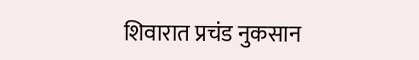शिवारात प्रचंड नुकसान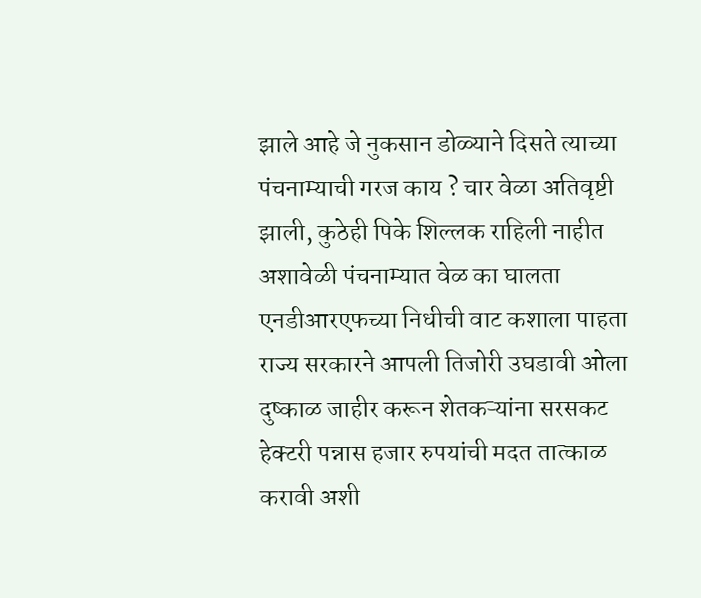झाले आहे जे नुकसान डोळ्याने दिसते त्याच्या पंचनाम्याची गरज काय ? चार वेळा अतिवृष्टी झाली, कुठेही पिके शिल्लक राहिली नाहीत अशावेळी पंचनाम्यात वेळ का घालता एनडीआरएफच्या निधीची वाट कशाला पाहता राज्य सरकारने आपली तिजोरी उघडावी ओला दुष्काळ जाहीर करून शेतकऱ्यांना सरसकट हेक्टरी पन्नास हजार रुपयांची मदत तात्काळ करावी अशी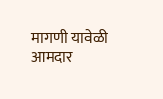मागणी यावेळी आमदार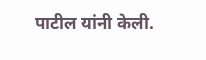पाटील यांनी केली.